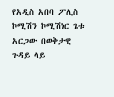የአዲስ አበባ ፖሊስ ኮሚሽን ኮሚሽነር ጌቱ አርጋው በወቅታዊ ጉዳይ ላይ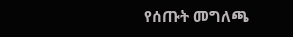የሰጡት መግለጫ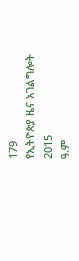179
የኢትዮጵያ ዜና አገልግሎት
2015
ዓ.ም